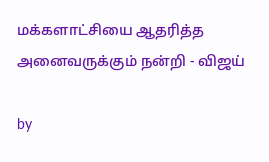மக்களாட்சியை ஆதரித்த அனைவருக்கும் நன்றி - விஜய்

by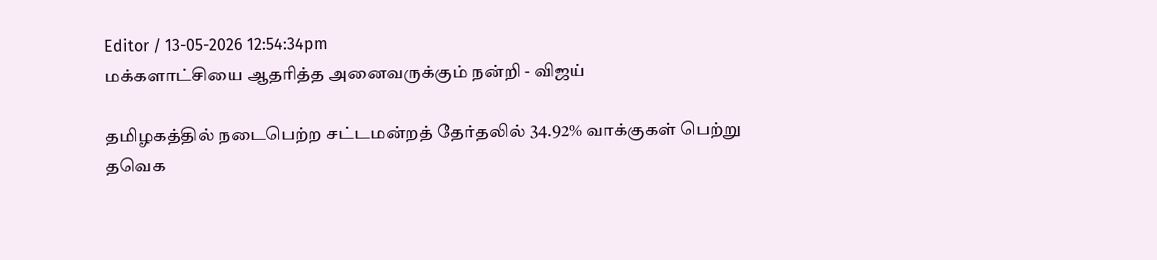Editor / 13-05-2026 12:54:34pm
மக்களாட்சியை ஆதரித்த அனைவருக்கும் நன்றி - விஜய்

தமிழகத்தில் நடைபெற்ற சட்டமன்றத் தேர்தலில் 34.92% வாக்குகள் பெற்று தவெக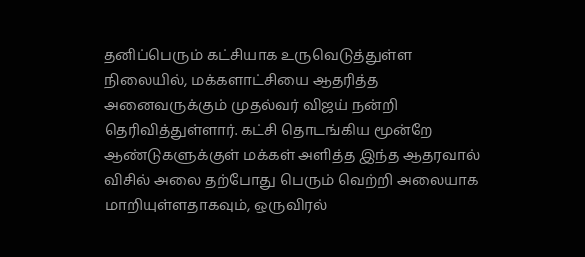தனிப்பெரும் கட்சியாக உருவெடுத்துள்ள நிலையில், மக்களாட்சியை ஆதரித்த அனைவருக்கும் முதல்வர் விஜய் நன்றி தெரிவித்துள்ளார். கட்சி தொடங்கிய மூன்றே ஆண்டுகளுக்குள் மக்கள் அளித்த இந்த ஆதரவால் விசில் அலை தற்போது பெரும் வெற்றி அலையாக மாறியுள்ளதாகவும், ஒருவிரல்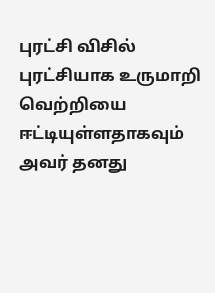புரட்சி விசில் புரட்சியாக உருமாறி வெற்றியை ஈட்டியுள்ளதாகவும் அவர் தனது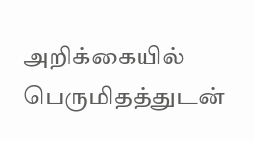அறிக்கையில் பெருமிதத்துடன்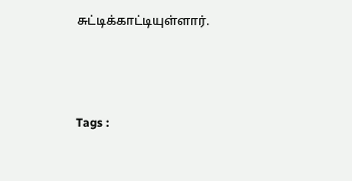சுட்டிக்காட்டியுள்ளார்.



Tags :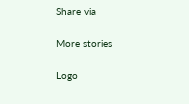Share via

More stories

Logo